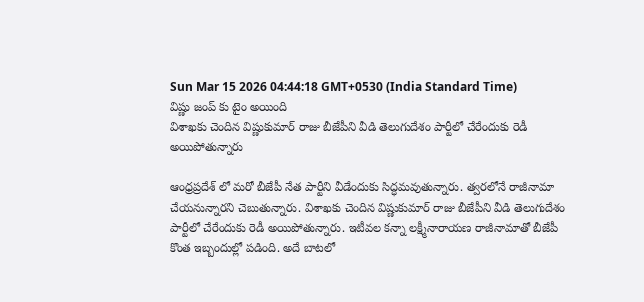Sun Mar 15 2026 04:44:18 GMT+0530 (India Standard Time)
విష్ణు జంప్ కు టైం అయింది
విశాఖకు చెందిన విష్ణుకుమార్ రాజు బీజేపీని వీడి తెలుగుదేశం పార్టీలో చేరేందుకు రెడీ అయిపోతున్నారు

ఆంధ్రప్రదేశ్ లో మరో బీజేపీ నేత పార్టీని వీడేందుకు సిద్ధమవుతున్నారు. త్వరలోనే రాజీనామా చేయనున్నారని చెబుతున్నారు. విశాఖకు చెందిన విష్ణుకుమార్ రాజు బీజేపీని వీడి తెలుగుదేశం పార్టీలో చేరేందుకు రెడీ అయిపోతున్నారు. ఇటీవల కన్నా లక్ష్మీనారాయణ రాజీనామాతో బీజేపీ కొంత ఇబ్బందుల్లో పడింది. అదే బాటలో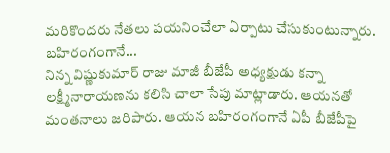మరికొందరు నేతలు పయనించేలా ఏర్పాటు చేసుకుంటున్నారు.
బహిరంగంగానే...
నిన్న విష్ణుకుమార్ రాజు మాజీ బీజేపీ అధ్యక్షుడు కన్నా లక్ష్మీనారాయణను కలిసి చాలా సేపు మాట్లాడారు. ఆయనతో మంతనాలు జరిపారు. ఆయన బహిరంగంగానే ఏపీ బీజేపీపై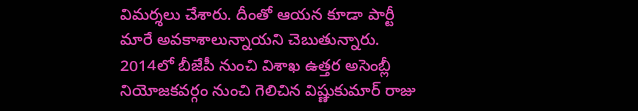విమర్శలు చేశారు. దీంతో ఆయన కూడా పార్టీ మారే అవకాశాలున్నాయని చెబుతున్నారు. 2014లో బీజేపీ నుంచి విశాఖ ఉత్తర అసెంబ్లీ నియోజకవర్గం నుంచి గెలిచిన విష్ణుకుమార్ రాజు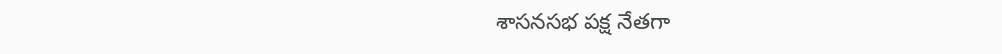శాసనసభ పక్ష నేతగా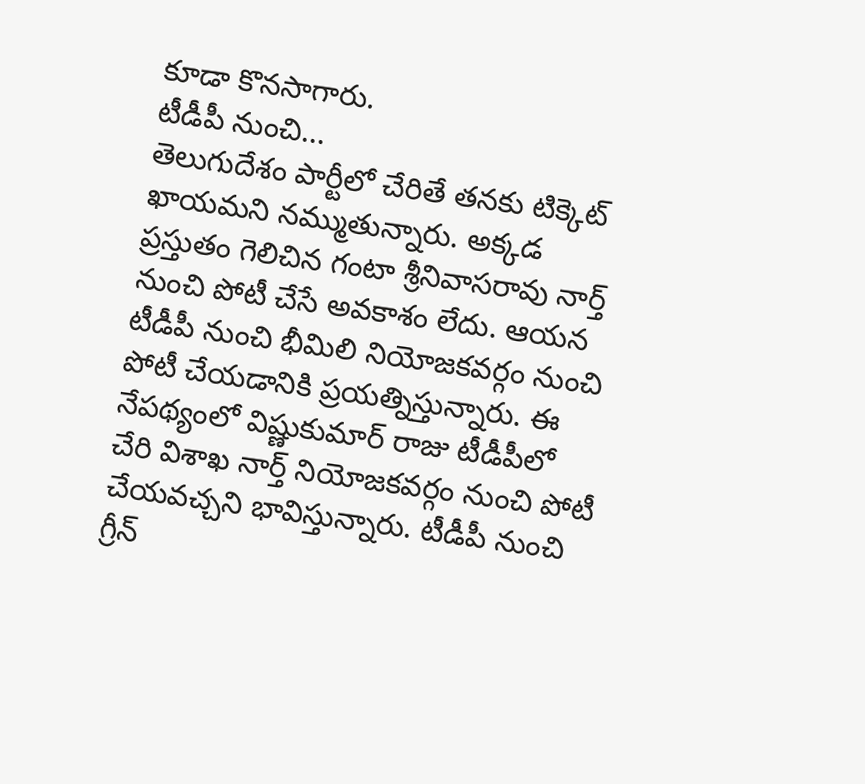కూడా కొనసాగారు.
టీడీపీ నుంచి...
తెలుగుదేశం పార్టీలో చేరితే తనకు టిక్కెట్ ఖాయమని నమ్ముతున్నారు. అక్కడ ప్రస్తుతం గెలిచిన గంటా శ్రీనివాసరావు నార్త్ నుంచి పోటీ చేసే అవకాశం లేదు. ఆయన టీడీపీ నుంచి భీమిలి నియోజకవర్గం నుంచి పోటీ చేయడానికి ప్రయత్నిస్తున్నారు. ఈ నేపథ్యంలో విష్ణుకుమార్ రాజు టీడీపీలో చేరి విశాఖ నార్త్ నియోజకవర్గం నుంచి పోటీ చేయవచ్చని భావిస్తున్నారు. టీడీపీ నుంచి గ్రీన్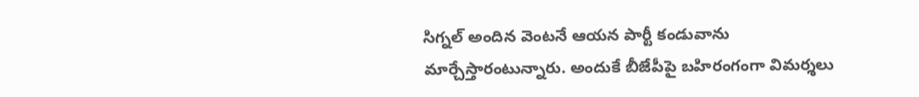సిగ్నల్ అందిన వెంటనే ఆయన పార్టీ కండువాను మార్చేస్తారంటున్నారు. అందుకే బీజేపీపై బహిరంగంగా విమర్శలు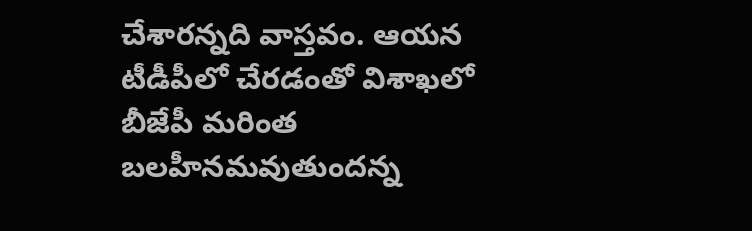చేశారన్నది వాస్తవం. ఆయన టీడీపీలో చేరడంతో విశాఖలో బీజేపీ మరింత బలహీనమవుతుందన్న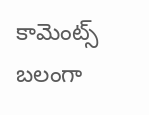కామెంట్స్ బలంగా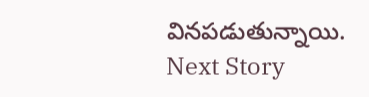వినపడుతున్నాయి.
Next Story